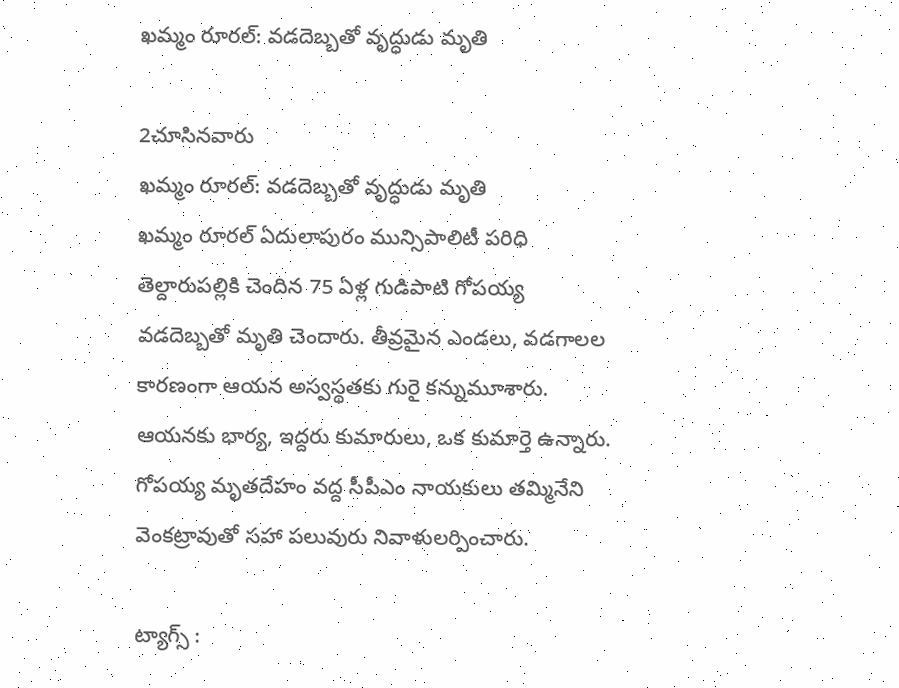ఖమ్మం రూరల్: వడదెబ్బతో వృద్ధుడు మృతి

2చూసినవారు
ఖమ్మం రూరల్: వడదెబ్బతో వృద్ధుడు మృతి
ఖమ్మం రూరల్ ఏదులాపురం మున్సిపాలిటీ పరిధి తెల్దారుపల్లికి చెందిన 75 ఏళ్ల గుడిపాటి గోపయ్య వడదెబ్బతో మృతి చెందారు. తీవ్రమైన ఎండలు, వడగాలల కారణంగా ఆయన అస్వస్థతకు గురై కన్నుమూశారు. ఆయనకు భార్య, ఇద్దరు కుమారులు, ఒక కుమార్తె ఉన్నారు. గోపయ్య మృతదేహం వద్ద సీపీఎం నాయకులు తమ్మినేని వెంకట్రావుతో సహా పలువురు నివాళులర్పించారు.

ట్యాగ్స్ :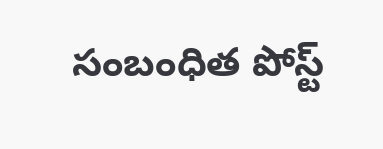సంబంధిత పోస్ట్